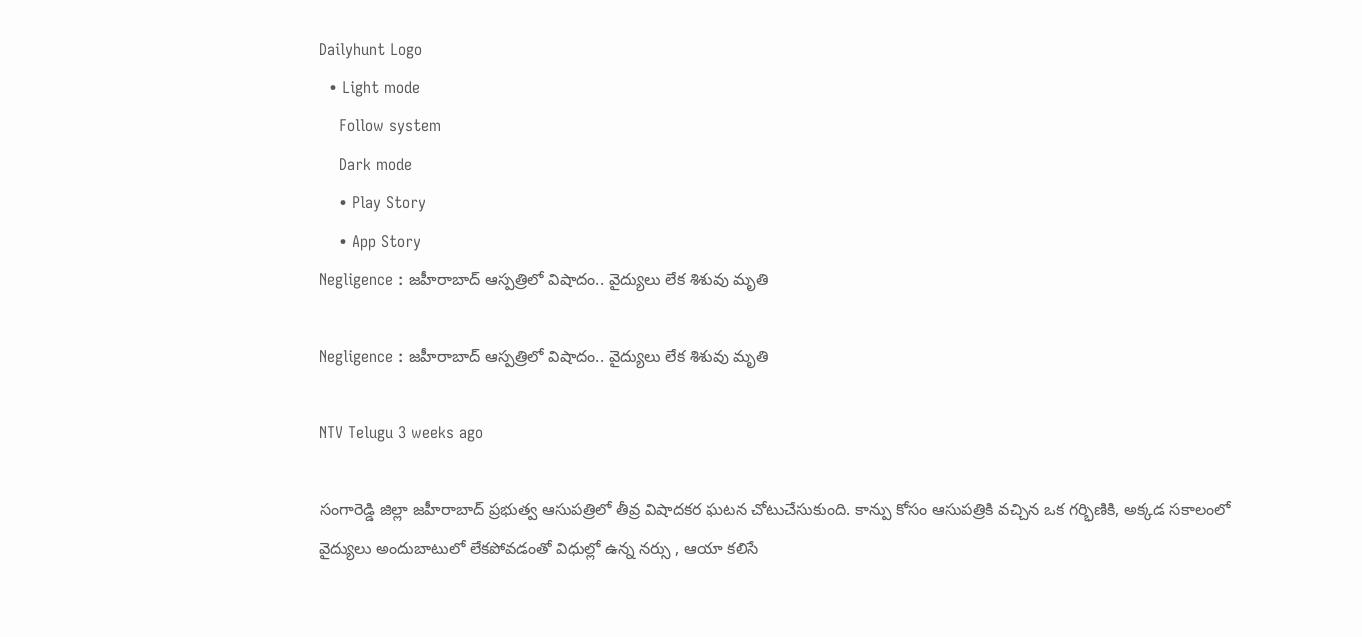Dailyhunt Logo
  • Light mode
    Follow system
    Dark mode
    • Play Story
    • App Story
Negligence : జహీరాబాద్ ఆస్పత్రిలో విషాదం.. వైద్యులు లేక శిశువు మృతి

Negligence : జహీరాబాద్ ఆస్పత్రిలో విషాదం.. వైద్యులు లేక శిశువు మృతి

NTV Telugu 3 weeks ago

సంగారెడ్డి జిల్లా జహీరాబాద్ ప్రభుత్వ ఆసుపత్రిలో తీవ్ర విషాదకర ఘటన చోటుచేసుకుంది. కాన్పు కోసం ఆసుపత్రికి వచ్చిన ఒక గర్భిణికి, అక్కడ సకాలంలో వైద్యులు అందుబాటులో లేకపోవడంతో విధుల్లో ఉన్న నర్సు , ఆయా కలిసే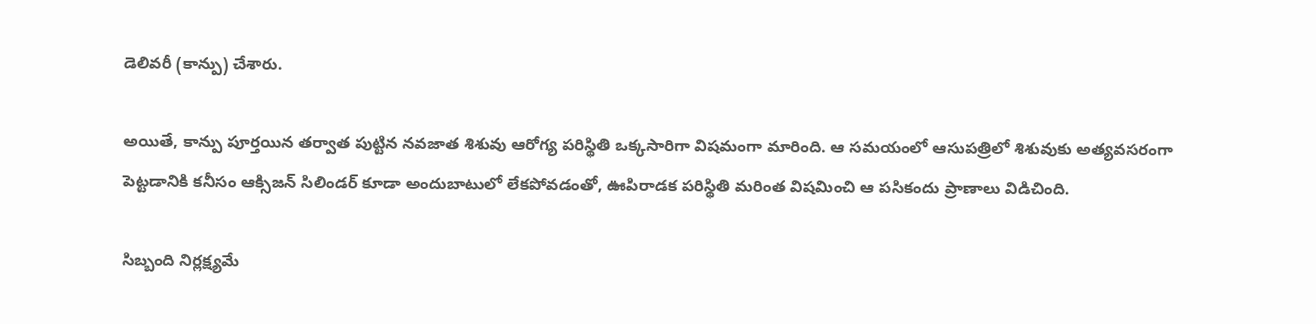డెలివరీ (కాన్పు) చేశారు.

అయితే, కాన్పు పూర్తయిన తర్వాత పుట్టిన నవజాత శిశువు ఆరోగ్య పరిస్థితి ఒక్కసారిగా విషమంగా మారింది. ఆ సమయంలో ఆసుపత్రిలో శిశువుకు అత్యవసరంగా పెట్టడానికి కనీసం ఆక్సిజన్ సిలిండర్ కూడా అందుబాటులో లేకపోవడంతో, ఊపిరాడక పరిస్థితి మరింత విషమించి ఆ పసికందు ప్రాణాలు విడిచింది.

సిబ్బంది నిర్లక్ష్యమే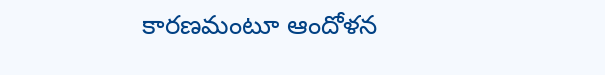కారణమంటూ ఆందోళన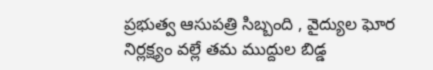ప్రభుత్వ ఆసుపత్రి సిబ్బంది , వైద్యుల ఘోర నిర్లక్ష్యం వల్లే తమ ముద్దుల బిడ్డ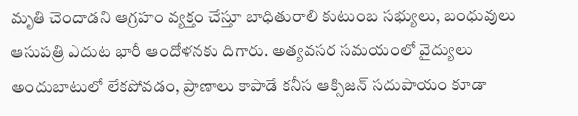మృతి చెందాడని ఆగ్రహం వ్యక్తం చేస్తూ బాధితురాలి కుటుంబ సభ్యులు, బంధువులు ఆసుపత్రి ఎదుట భారీ ఆందోళనకు దిగారు. అత్యవసర సమయంలో వైద్యులు అందుబాటులో లేకపోవడం, ప్రాణాలు కాపాడే కనీస ఆక్సిజన్ సదుపాయం కూడా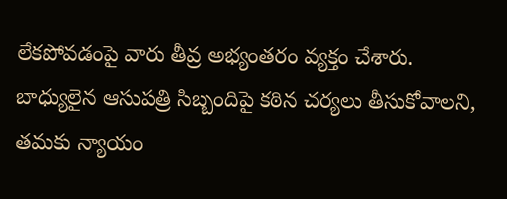లేకపోవడంపై వారు తీవ్ర అభ్యంతరం వ్యక్తం చేశారు. బాధ్యులైన ఆసుపత్రి సిబ్బందిపై కఠిన చర్యలు తీసుకోవాలని, తమకు న్యాయం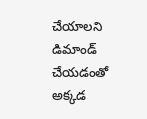చేయాలని డిమాండ్ చేయడంతో అక్కడ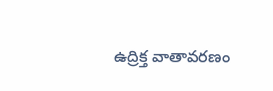ఉద్రిక్త వాతావరణం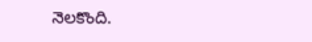నెలకొంది.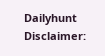Dailyhunt
Disclaimer: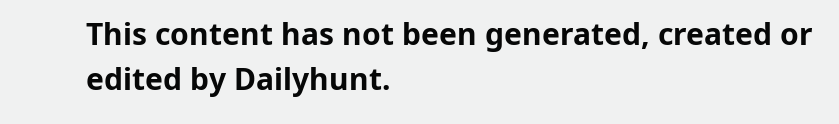This content has not been generated, created or edited by Dailyhunt.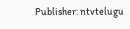Publisher: ntvtelugu